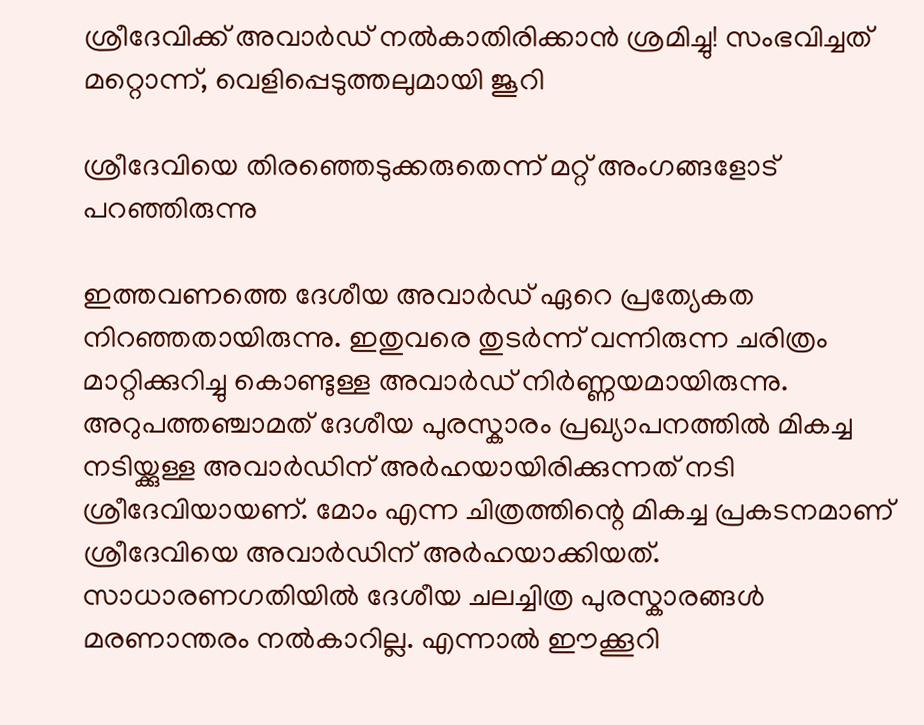ശ്രീദേവിക്ക് അവാര്‍ഡ് നൽകാതിരിക്കാൻ ശ്രമിച്ചു! സംഭവിച്ചത് മറ്റൊന്ന്, വെളിപ്പെടുത്തലുമായി ജൂറി

ശ്രീദേവിയെ തിരഞ്ഞെടുക്കരുതെന്ന് മറ്റ് അംഗങ്ങളോട് പറഞ്ഞിരുന്നു

ഇത്തവണത്തെ ദേശീയ അവാർഡ് ഏറെ പ്രത്യേകത നിറഞ്ഞതായിരുന്നു. ഇതുവരെ തുടർന്ന് വന്നിരുന്ന ചരിത്രം മാറ്റിക്കുറിച്ചു കൊണ്ടുള്ള അവാർഡ് നിർണ്ണയമായിരുന്നു. അറുപത്തഞ്ചാമത് ദേശീയ പുരസ്കാരം പ്രഖ്യാപനത്തിൽ മികച്ച നടിയ്ക്കുള്ള അവാർഡിന് അർഹയായിരിക്കുന്നത് നടി ശ്രീദേവിയായണ്. മോം എന്ന ചിത്രത്തിന്റെ മികച്ച പ്രകടനമാണ് ശ്രീദേവിയെ അവാർഡിന് അർഹയാക്കിയത്. സാധാരണഗതിയിൽ ദേശീയ ചലച്ചിത്ര പുരസ്കാരങ്ങൾ മരണാന്തരം നൽകാറില്ല. എന്നാൽ ഈക്കൂറി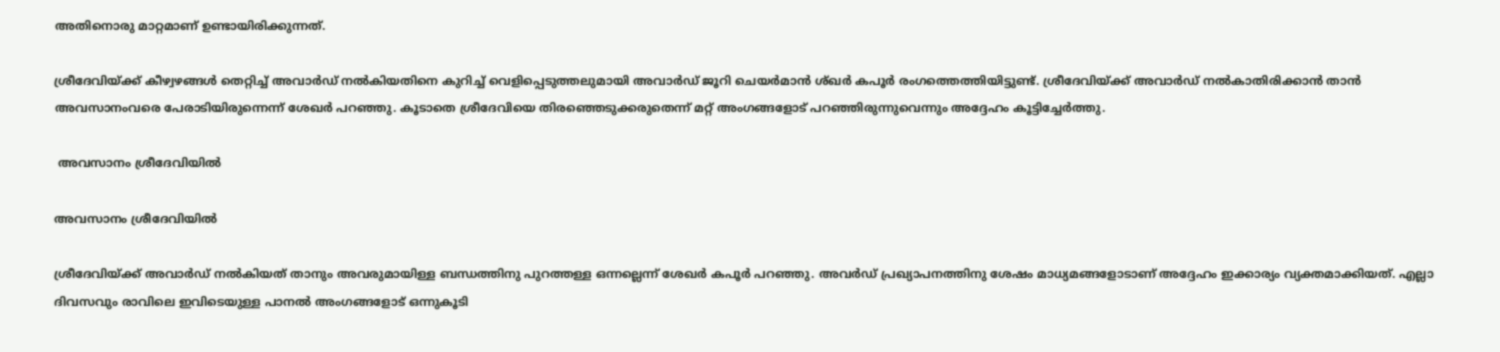അതിനൊരു മാറ്റമാണ് ഉണ്ടായിരിക്കുന്നത്.

ശ്രീദേവിയ്ക്ക് കീഴ്വഴങ്ങൾ തെറ്റിച്ച് അവാർഡ് നൽകിയതിനെ കുറിച്ച് വെളിപ്പെടുത്തലുമായി അവാർഡ് ജൂറി ചെയർമാൻ ശ്ഖർ കപൂർ രംഗത്തെത്തിയിട്ടുണ്ട്. ശ്രീദേവിയ്ക്ക് അവാർഡ് നൽകാതിരിക്കാൻ താൻ അവസാനംവരെ പേരാടിയിരുന്നെന്ന് ശേഖർ പറഞ്ഞു. കൂടാതെ ശ്രീദേവിയെ തിരഞ്ഞെടുക്കരുതെന്ന് മറ്റ് അംഗങ്ങളോട് പറഞ്ഞിരുന്നുവെന്നും അദ്ദേഹം കൂട്ടിച്ചേർത്തു.

 അവസാനം ശ്രീദേവിയിൽ

അവസാനം ശ്രീദേവിയിൽ

ശ്രീദേവിയ്ക്ക് അവാർഡ് നൽകിയത് താനും അവരുമായിള്ള ബന്ധത്തിനു പുറത്തള്ള ഒന്നല്ലെന്ന് ശേഖർ കപൂർ പറഞ്ഞു. അവർഡ് പ്രഖ്യാപനത്തിനു ശേഷം മാധ്യമങ്ങളോടാണ് അദ്ദേഹം ഇക്കാര്യം വ്യക്തമാക്കിയത്. എല്ലാ ദിവസവും രാവിലെ ഇവിടെയുള്ള പാനൽ അംഗങ്ങളോട് ഒന്നുകൂടി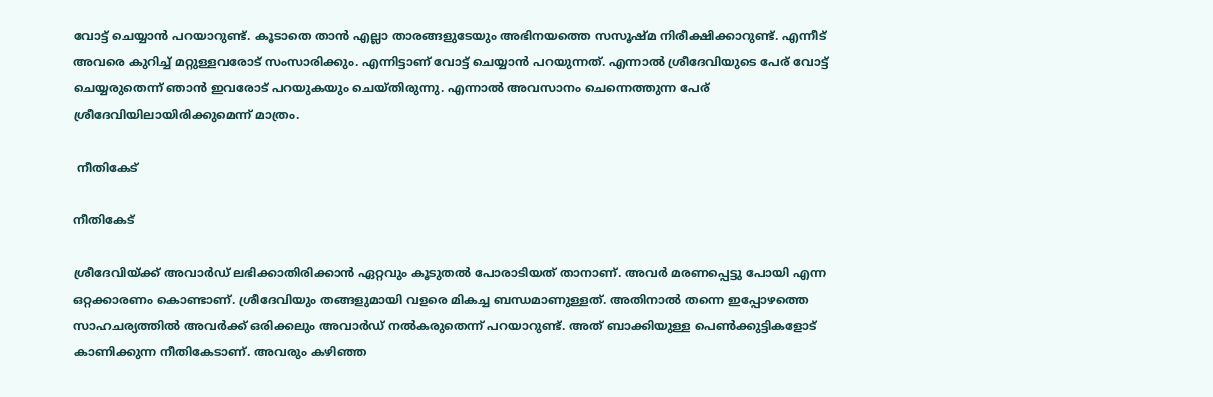വോട്ട് ചെയ്യാൻ പറയാറുണ്ട്. കൂടാതെ താൻ എല്ലാ താരങ്ങളുടേയും അഭിനയത്തെ സസൂഷ്മ നിരീക്ഷിക്കാറുണ്ട്. എന്നീട് അവരെ കുറിച്ച് മറ്റുള്ളവരോട് സംസാരിക്കും. എന്നിട്ടാണ് വോട്ട് ചെയ്യാൻ പറയുന്നത്. എന്നാൽ ശ്രീദേവിയുടെ പേര് വോട്ട് ചെയ്യരുതെന്ന് ഞാൻ ഇവരോട് പറയുകയും ചെയ്തിരുന്നു. എന്നാൽ അവസാനം ചെന്നെത്തുന്ന പേര് ശ്രീദേവിയിലായിരിക്കുമെന്ന് മാത്രം.

 നീതികേട്

നീതികേട്

ശ്രീദേവിയ്ക്ക് അവാർഡ് ലഭിക്കാതിരിക്കാൻ ഏറ്റവും കൂടുതൽ പോരാടിയത് താനാണ്. അവർ മരണപ്പെട്ടു പോയി എന്ന ഒറ്റക്കാരണം കൊണ്ടാണ്. ശ്രീദേവിയും തങ്ങളുമായി വളരെ മികച്ച ബന്ധമാണുള്ളത്. അതിനാൽ തന്നെ ഇപ്പോഴത്തെ സാഹചര്യത്തിൽ അവർക്ക് ഒരിക്കലും അവാർഡ് നൽകരുതെന്ന് പറയാറുണ്ട്. അത് ബാക്കിയുള്ള പെൺക്കുട്ടികളോട് കാണിക്കുന്ന നീതികേടാണ്. അവരും കഴിഞ്ഞ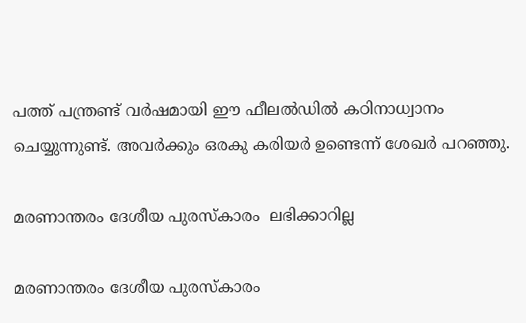പത്ത് പന്ത്രണ്ട് വർഷമായി ഈ ഫീലൽഡിൽ കഠിനാധ്വാനം ചെയ്യുന്നുണ്ട്. അവർക്കും ഒരകു കരിയർ ഉണ്ടെന്ന് ശേഖർ പറഞ്ഞു.

മരണാന്തരം ദേശീയ പുരസ്കാരം  ലഭിക്കാറില്ല

മരണാന്തരം ദേശീയ പുരസ്കാരം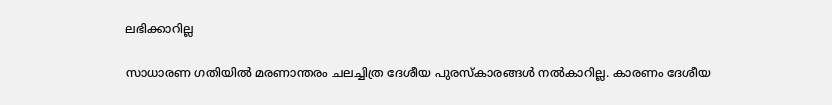ലഭിക്കാറില്ല

സാധാരണ ഗതിയിൽ മരണാന്തരം ചലച്ചിത്ര ദേശീയ പുരസ്കാരങ്ങൾ നൽകാറില്ല. കാരണം ദേശീയ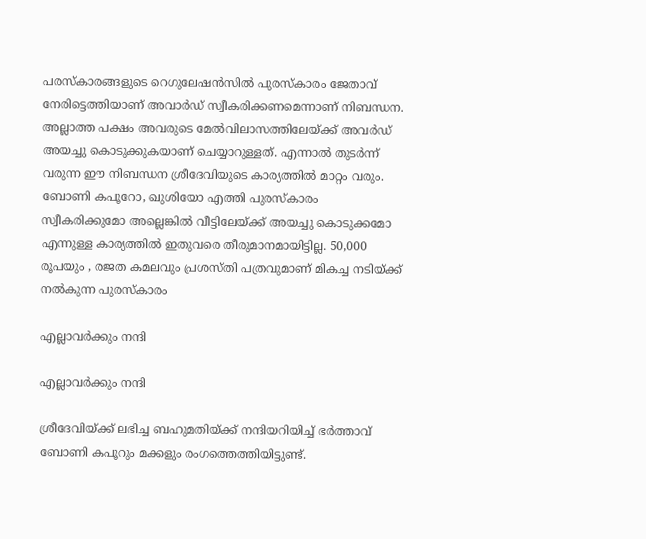പരസ്കാരങ്ങളുടെ റെഗുലേഷൻസിൽ പുരസ്കാരം ജേതാവ് നേരിട്ടെത്തിയാണ് അവാർഡ് സ്വീകരിക്കണമെന്നാണ് നിബന്ധന. അല്ലാത്ത പക്ഷം അവരുടെ മേൽവിലാസത്തിലേയ്ക്ക് അവർഡ് അയച്ചു കൊടുക്കുകയാണ് ചെയ്യാറുള്ളത്. എന്നാൽ തുടർന്ന് വരുന്ന ഈ നിബന്ധന ശ്രീദേവിയുടെ കാര്യത്തിൽ മാറ്റം വരും. ബോണി കപൂറോ, ഖുശിയോ എത്തി പുരസ്കാരം സ്വീകരിക്കുമോ അല്ലെങ്കിൽ വീട്ടിലേയ്ക്ക് അയച്ചു കൊടുക്കമോ എന്നുള്ള കാര്യത്തിൽ ഇതുവരെ തീരുമാനമായിട്ടില്ല. 50,000 രൂപയും , രജത കമലവും പ്രശസ്തി പത്രവുമാണ് മികച്ച നടിയ്ക്ക് നൽകുന്ന പുരസ്കാരം

എല്ലാവർക്കും നന്ദി

എല്ലാവർക്കും നന്ദി

ശ്രീദേവിയ്ക്ക് ലഭിച്ച ബഹുമതിയ്ക്ക് നന്ദിയറിയിച്ച് ഭർത്താവ് ബോണി കപൂറും മക്കളും രംഗത്തെത്തിയിട്ടുണ്ട്.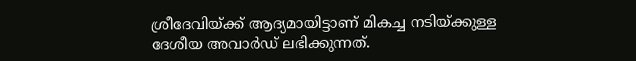ശ്രീദേവിയ്ക്ക് ആദ്യമായിട്ടാണ് മികച്ച നടിയ്ക്കുള്ള ദേശീയ അവാർഡ് ലഭിക്കുന്നത്.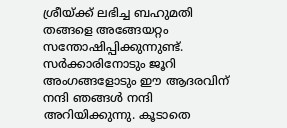ശ്രീയ്ക്ക് ലഭിച്ച ബഹുമതി തങ്ങളെ അങ്ങേയറ്റം സന്തോഷിപ്പിക്കുന്നുണ്ട്. സര്‍ക്കാരിനോടും ജൂറി അംഗങ്ങളോടും ഈ ആദരവിന് നന്ദി ഞങ്ങള്‍ നന്ദി അറിയിക്കുന്നു. കൂടാതെ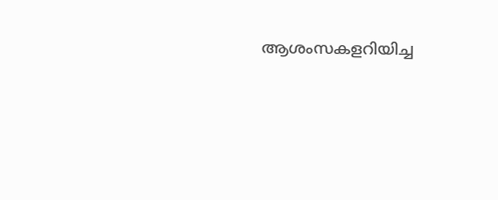ആശംസകളറിയിച്ച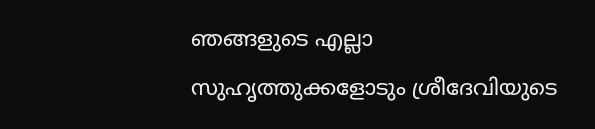ഞങ്ങളുടെ എല്ലാ സുഹൃത്തുക്കളോടും ശ്രീദേവിയുടെ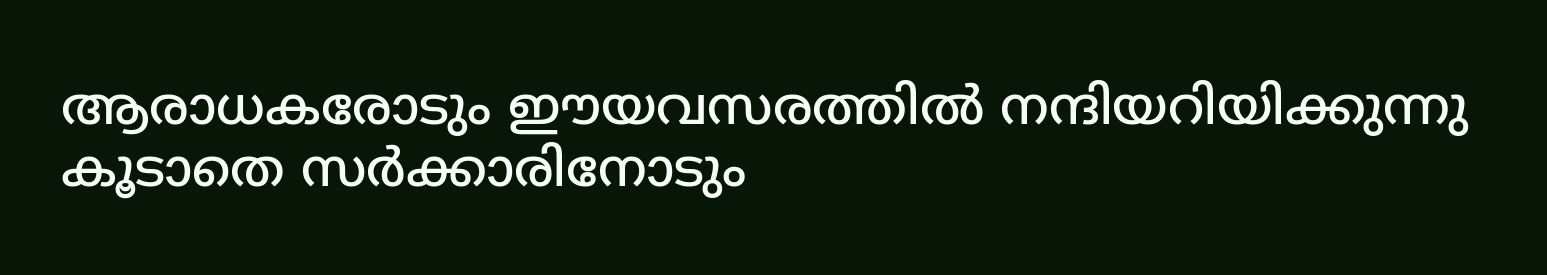ആരാധകരോടും ഈയവസരത്തില്‍ നന്ദിയറിയിക്കുന്നു കൂടാതെ സര്‍ക്കാരിനോടും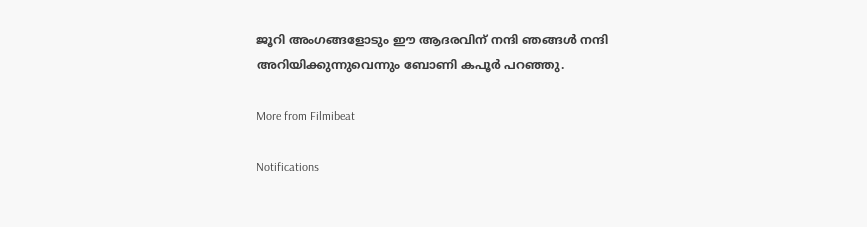ജൂറി അംഗങ്ങളോടും ഈ ആദരവിന് നന്ദി ഞങ്ങള്‍ നന്ദി അറിയിക്കുന്നുവെന്നും ബോണി കപൂർ പറഞ്ഞു.

More from Filmibeat

Notifications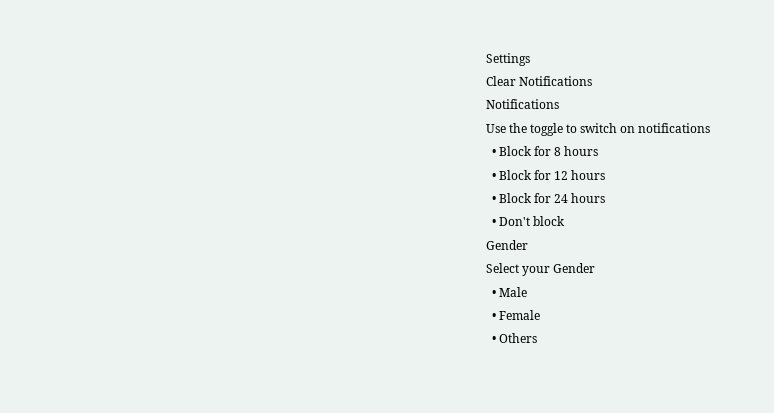Settings
Clear Notifications
Notifications
Use the toggle to switch on notifications
  • Block for 8 hours
  • Block for 12 hours
  • Block for 24 hours
  • Don't block
Gender
Select your Gender
  • Male
  • Female
  • Others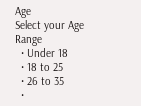Age
Select your Age Range
  • Under 18
  • 18 to 25
  • 26 to 35
  •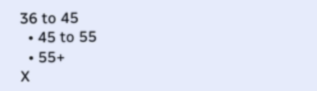36 to 45
  • 45 to 55
  • 55+
X